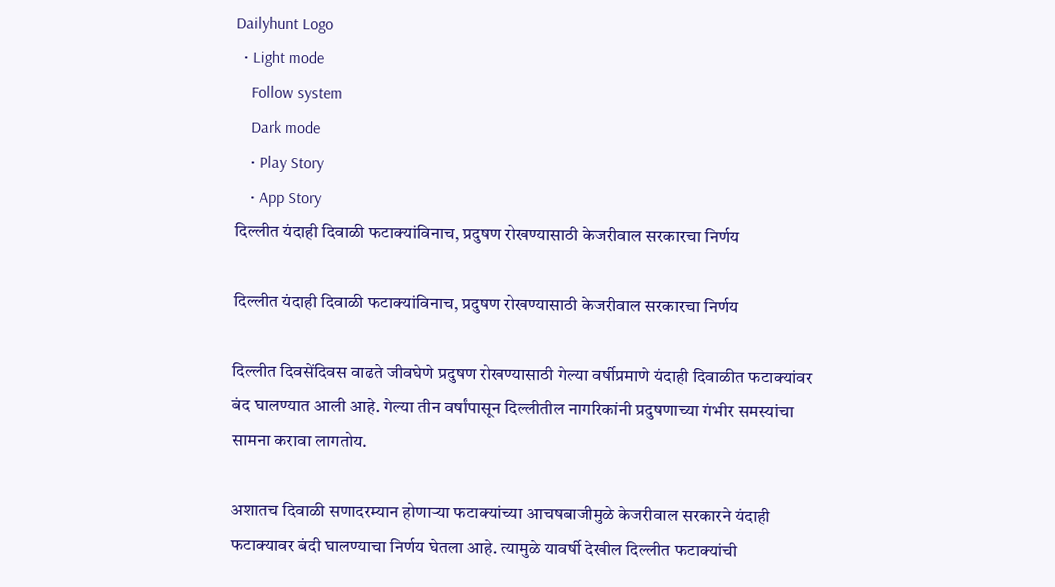Dailyhunt Logo
  • Light mode
    Follow system
    Dark mode
    • Play Story
    • App Story
दिल्लीत यंदाही दिवाळी फटाक्यांविनाच, प्रदुषण रोखण्यासाठी केजरीवाल सरकारचा निर्णय

दिल्लीत यंदाही दिवाळी फटाक्यांविनाच, प्रदुषण रोखण्यासाठी केजरीवाल सरकारचा निर्णय

दिल्लीत दिवसेंदिवस वाढते जीवघेणे प्रदुषण रोखण्यासाठी गेल्या वर्षीप्रमाणे यंदाही दिवाळीत फटाक्यांवर बंद घालण्यात आली आहे. गेल्या तीन वर्षांपासून दिल्लीतील नागरिकांनी प्रदुषणाच्या गंभीर समस्यांचा सामना करावा लागतोय.

अशातच दिवाळी सणादरम्यान होणाऱ्या फटाक्यांच्या आचषबाजीमुळे केजरीवाल सरकारने यंदाही फटाक्यावर बंदी घालण्याचा निर्णय घेतला आहे. त्यामुळे यावर्षी देखील दिल्लीत फटाक्यांची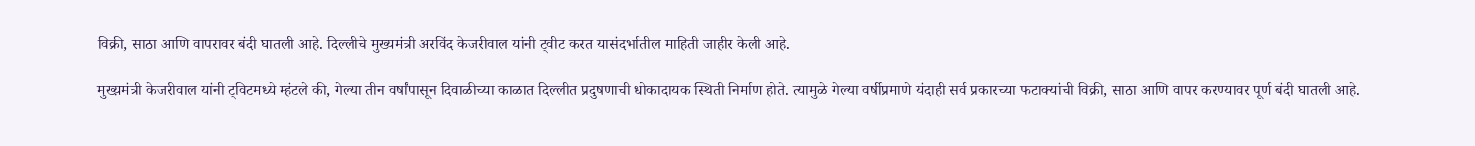विक्री, साठा आणि वापरावर बंदी घातली आहे. दिल्लीचे मुख्यमंत्री अरविंद केजरीवाल यांनी ट्वीट करत यासंदर्भातील माहिती जाहीर केली आहे.

मुख्य़मंत्री केजरीवाल यांनी ट्विटमध्ये म्हंटले की, गेल्या तीन वर्षांपासून दिवाळीच्या काळात दिल्लीत प्रदुषणाची धोकादायक स्थिती निर्माण होते. त्यामुळे गेल्या वर्षीप्रमाणे यंदाही सर्व प्रकारच्या फटाक्यांची विक्री, साठा आणि वापर करण्यावर पूर्ण बंदी घातली आहे.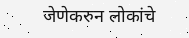जेणेकरुन लोकांचे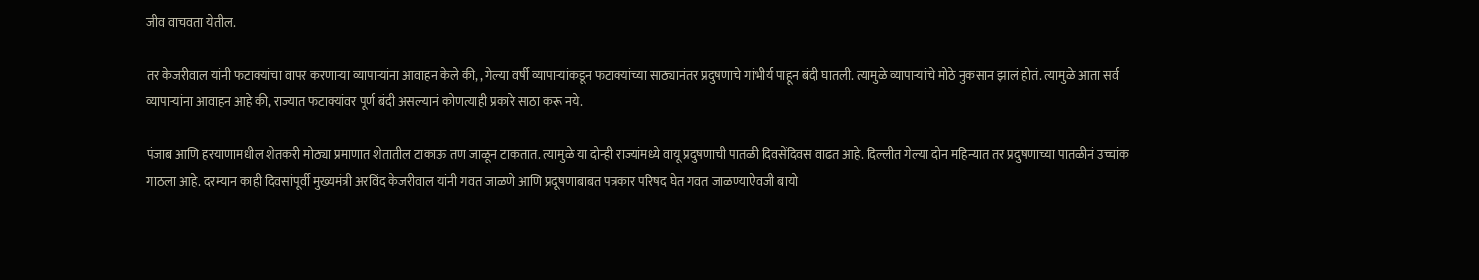जीव वाचवता येतील.

तर केजरीवाल यांनी फटाक्यांचा वापर करणाऱ्या व्यापाऱ्यांना आवाहन केले की, , गेल्या वर्षी व्यापाऱ्यांकडून फटाक्यांच्या साठ्यानंतर प्रदुषणाचे गांभीर्य पाहून बंदी घातली. त्यामुळे व्यापाऱ्यांचे मोठे नुकसान झालं होतं. त्यामुळे आता सर्व व्यापाऱ्यांना आवाहन आहे की, राज्यात फटाक्यांवर पूर्ण बंदी असल्यानं कोणत्याही प्रकारे साठा करू नये.

पंजाब आणि हरयाणामधील शेतकरी मोठ्या प्रमाणात शेतातील टाकाऊ तण जाळून टाकतात. त्यामुळे या दोन्ही राज्यांमध्ये वायू प्रदुषणाची पातळी दिवसेंदिवस वाढत आहे. दिल्लीत गेल्या दोन महिन्यात तर प्रदुषणाच्या पातळीनं उच्चांक गाठला आहे. दरम्यान काही दिवसांपूर्वी मुख्यमंत्री अरविंद केजरीवाल यांनी गवत जाळणे आणि प्रदूषणाबाबत पत्रकार परिषद घेत गवत जाळण्याऐवजी बायो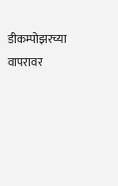डीकम्पोझरच्या वापरावर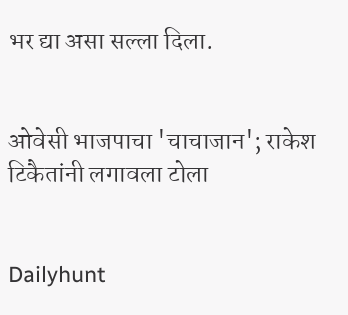भर द्या असा सल्ला दिला.


ओवेसी भाजपाचा 'चाचाजान'; राकेश टिकैतांनी लगावला टोला


Dailyhunt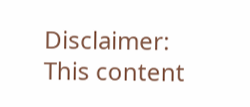Disclaimer: This content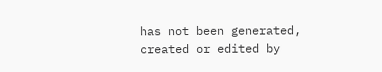has not been generated, created or edited by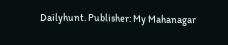Dailyhunt. Publisher: My Mahanagar